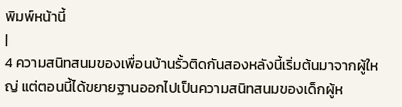พิมพ์หน้านี้
|
4 ความสนิทสนมของเพื่อนบ้านรั้วติดกันสองหลังนี้เริ่มต้นมาจากผู้ใหญ่ แต่ตอนนี้ได้ขยายฐานออกไปเป็นความสนิทสนมของเด็กผู้ห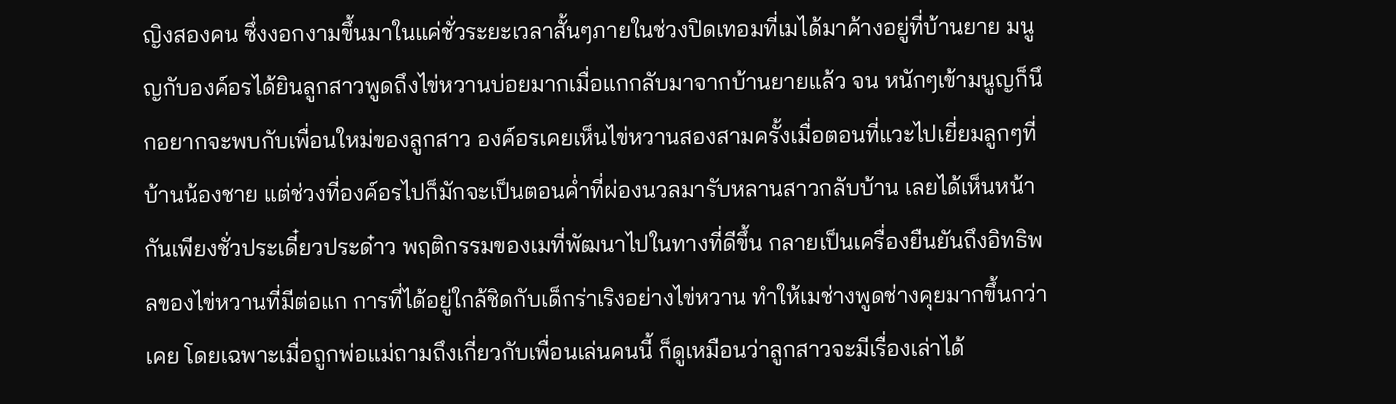ญิงสองคน ซึ่งงอกงามขึ้นมาในแค่ชั่วระยะเวลาสั้นๆภายในช่วงปิดเทอมที่เมได้มาค้างอยู่ที่บ้านยาย มนูญกับองค์อรได้ยินลูกสาวพูดถึงไข่หวานบ่อยมากเมื่อแกกลับมาจากบ้านยายแล้ว จน หนักๆเข้ามนูญก็นึกอยากจะพบกับเพื่อนใหม่ของลูกสาว องค์อรเคยเห็นไข่หวานสองสามครั้งเมื่อตอนที่แวะไปเยี่ยมลูกๆที่บ้านน้องชาย แต่ช่วงที่องค์อรไปก็มักจะเป็นตอนค่ำที่ผ่องนวลมารับหลานสาวกลับบ้าน เลยได้เห็นหน้ากันเพียงชั่วประเดี๋ยวประด๋าว พฤติกรรมของเมที่พัฒนาไปในทางที่ดีขึ้น กลายเป็นเครื่องยืนยันถึงอิทธิพลของไข่หวานที่มีต่อแก การที่ได้อยู่ใกล้ชิดกับเด็กร่าเริงอย่างไข่หวาน ทำให้เมช่างพูดช่างคุยมากขึ้นกว่าเคย โดยเฉพาะเมื่อถูกพ่อแม่ถามถึงเกี่ยวกับเพื่อนเล่นคนนี้ ก็ดูเหมือนว่าลูกสาวจะมีเรื่องเล่าได้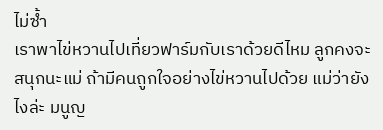ไม่ซ้ำ
เราพาไข่หวานไปเที่ยวฟาร์มกับเราด้วยดีไหม ลูกคงจะสนุกนะแม่ ถ้ามีคนถูกใจอย่างไข่หวานไปด้วย แม่ว่ายังไงล่ะ มนูญ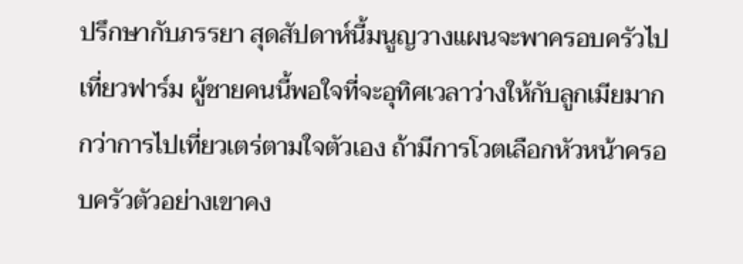ปรึกษากับภรรยา สุดสัปดาห์นี้มนูญวางแผนจะพาครอบครัวไปเที่ยวฟาร์ม ผู้ชายคนนี้พอใจที่จะอุทิศเวลาว่างให้กับลูกเมียมากกว่าการไปเที่ยวเตร่ตามใจตัวเอง ถ้ามีการโวตเลือกหัวหน้าครอบครัวตัวอย่างเขาคง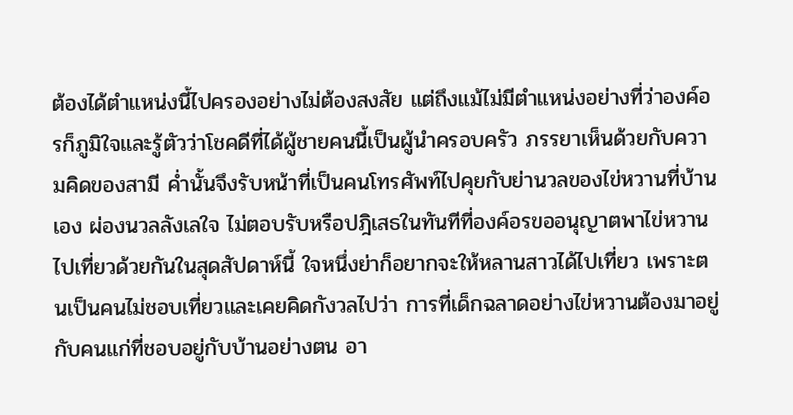ต้องได้ตำแหน่งนี้ไปครองอย่างไม่ต้องสงสัย แต่ถึงแม้ไม่มีตำแหน่งอย่างที่ว่าองค์อรก็ภูมิใจและรู้ตัวว่าโชคดีที่ได้ผู้ชายคนนี้เป็นผู้นำครอบครัว ภรรยาเห็นด้วยกับความคิดของสามี ค่ำนั้นจึงรับหน้าที่เป็นคนโทรศัพท์ไปคุยกับย่านวลของไข่หวานที่บ้านเอง ผ่องนวลลังเลใจ ไม่ตอบรับหรือปฎิเสธในทันทีที่องค์อรขออนุญาตพาไข่หวานไปเที่ยวด้วยกันในสุดสัปดาห์นี้ ใจหนึ่งย่าก็อยากจะให้หลานสาวได้ไปเที่ยว เพราะตนเป็นคนไม่ชอบเที่ยวและเคยคิดกังวลไปว่า การที่เด็กฉลาดอย่างไข่หวานต้องมาอยู่กับคนแก่ที่ชอบอยู่กับบ้านอย่างตน อา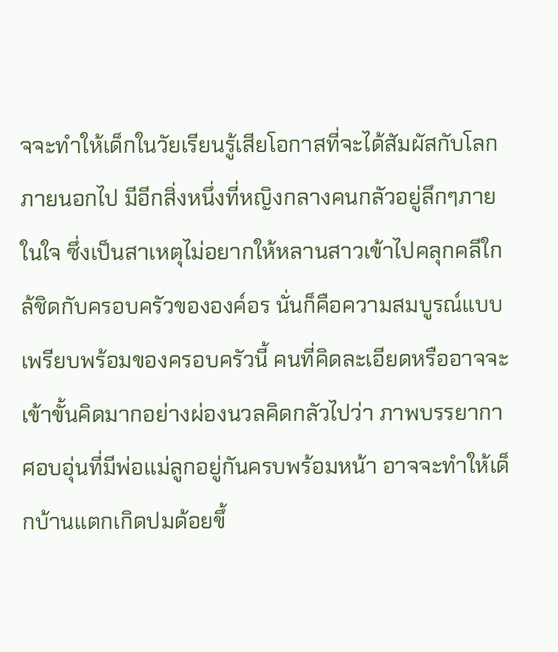จจะทำให้เด็กในวัยเรียนรู้เสียโอกาสที่จะได้สัมผัสกับโลกภายนอกไป มีอีกสิ่งหนึ่งที่หญิงกลางคนกลัวอยู่ลึกๆภายในใจ ซึ่งเป็นสาเหตุไม่อยากให้หลานสาวเข้าไปคลุกคลีใกล้ชิดกับครอบครัวขององค์อร นั่นก็คือความสมบูรณ์แบบเพรียบพร้อมของครอบครัวนี้ คนที่คิดละเอียดหรืออาจจะเข้าขั้นคิดมากอย่างผ่องนวลคิดกลัวไปว่า ภาพบรรยากาศอบอุ่นที่มีพ่อแม่ลูกอยู่กันครบพร้อมหน้า อาจจะทำให้เด็กบ้านแตกเกิดปมด้อยขึ้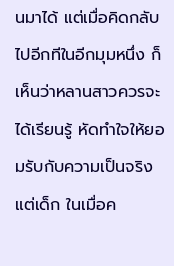นมาได้ แต่เมื่อคิดกลับไปอีกทีในอีกมุมหนึ่ง ก็เห็นว่าหลานสาวควรจะได้เรียนรู้ หัดทำใจให้ยอมรับกับความเป็นจริงแต่เด็ก ในเมื่อค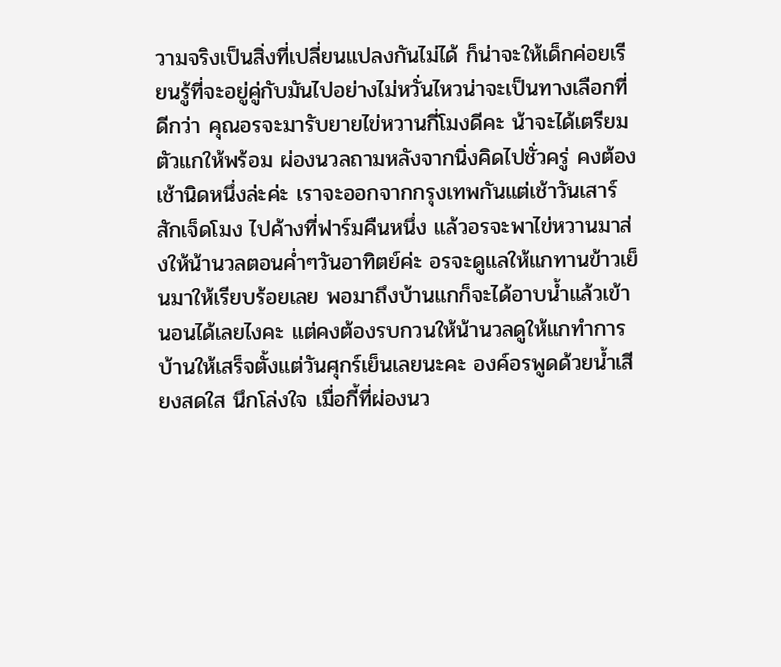วามจริงเป็นสิ่งที่เปลี่ยนแปลงกันไม่ได้ ก็น่าจะให้เด็กค่อยเรียนรู้ที่จะอยู่คู่กับมันไปอย่างไม่หวั่นไหวน่าจะเป็นทางเลือกที่ดีกว่า คุณอรจะมารับยายไข่หวานกี่โมงดีคะ น้าจะได้เตรียมตัวแกให้พร้อม ผ่องนวลถามหลังจากนิ่งคิดไปชั่วครู่ คงต้องเช้านิดหนึ่งล่ะค่ะ เราจะออกจากกรุงเทพกันแต่เช้าวันเสาร์สักเจ็ดโมง ไปค้างที่ฟาร์มคืนหนึ่ง แล้วอรจะพาไข่หวานมาส่งให้น้านวลตอนค่ำๆวันอาทิตย์ค่ะ อรจะดูแลให้แกทานข้าวเย็นมาให้เรียบร้อยเลย พอมาถึงบ้านแกก็จะได้อาบน้ำแล้วเข้านอนได้เลยไงคะ แต่คงต้องรบกวนให้น้านวลดูให้แกทำการบ้านให้เสร็จตั้งแต่วันศุกร์เย็นเลยนะคะ องค์อรพูดด้วยน้ำเสียงสดใส นึกโล่งใจ เมื่อกี้ที่ผ่องนว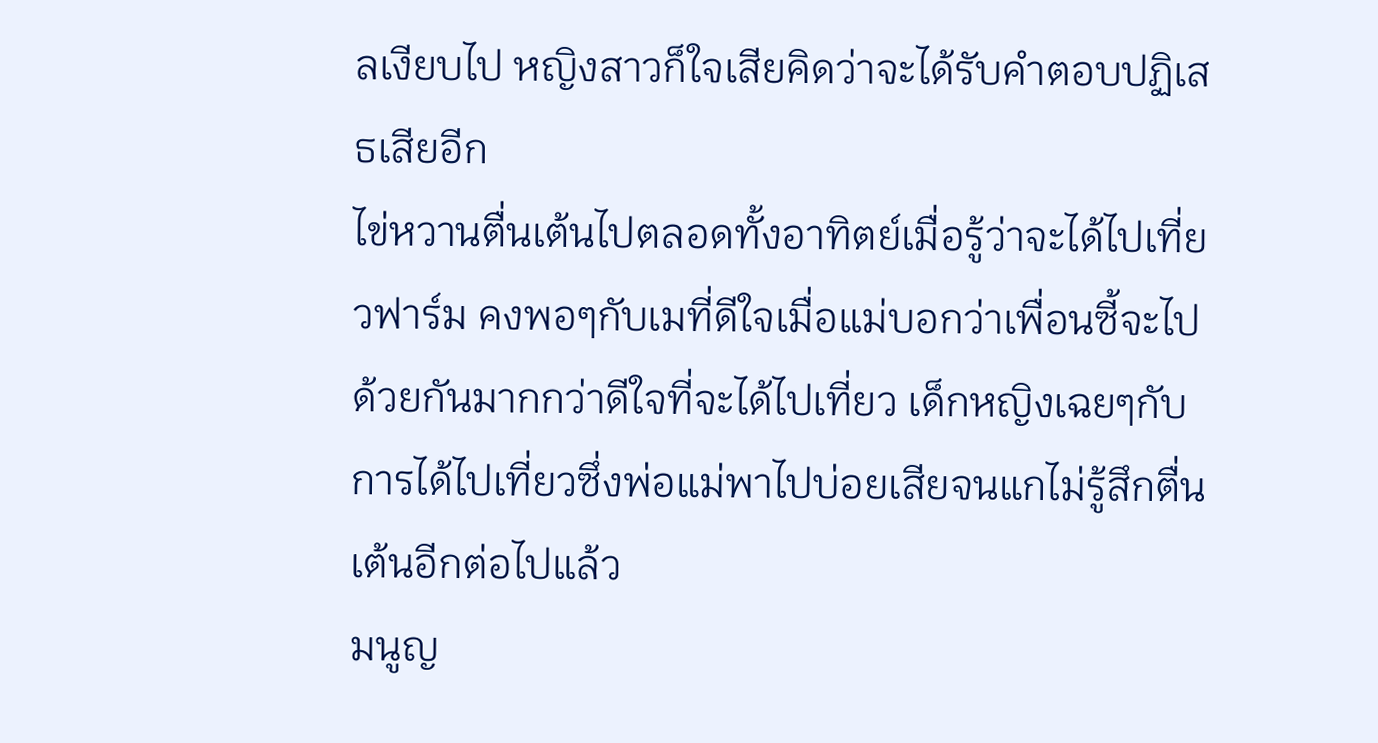ลเงียบไป หญิงสาวก็ใจเสียคิดว่าจะได้รับคำตอบปฏิเสธเสียอีก
ไข่หวานตื่นเต้นไปตลอดทั้งอาทิตย์เมื่อรู้ว่าจะได้ไปเที่ยวฟาร์ม คงพอๆกับเมที่ดีใจเมื่อแม่บอกว่าเพื่อนซี้จะไปด้วยกันมากกว่าดีใจที่จะได้ไปเที่ยว เด็กหญิงเฉยๆกับการได้ไปเที่ยวซึ่งพ่อแม่พาไปบ่อยเสียจนแกไม่รู้สึกตื่นเต้นอีกต่อไปแล้ว
มนูญ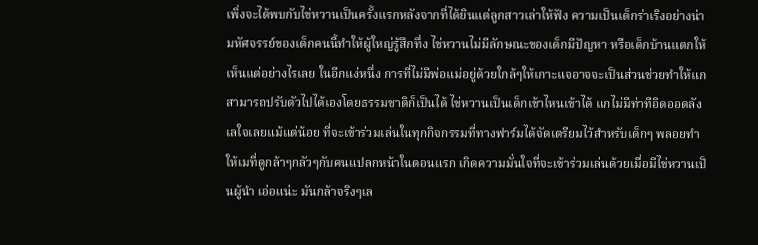เพิ่งจะได้พบกับไข่หวานเป็นครั้งแรกหลังจากที่ได้ยินแต่ลูกสาวเล่าให้ฟัง ความเป็นเด็กร่าเริงอย่างน่ามหัศจรรย์ของเด็กคนนี้ทำให้ผู้ใหญ่รู้สึกทึ่ง ไข่หวานไม่มีลักษณะของเด็กมีปัญหา หรือเด็กบ้านแตกให้เห็นแต่อย่างไรเลย ในอีกแง่หนึ่ง การที่ไม่มีพ่อแม่อยู่ด้วยใกล้ๆให้เกาะแจอาจจะเป็นส่วนช่วยทำให้แกสามารถปรับตัวไปได้เองโดยธรรมชาติก็เป็นได้ ไข่หวานเป็นเด็กเข้าไหนเข้าได้ แกไม่มีท่าทีอิดออดลังเลใจเลยแม้แต่น้อย ที่จะเข้าร่วมเล่นในทุกกิจกรรมที่ทางฟาร์มได้จัดเตรียมไว้สำหรับเด็กๆ พลอยทำให้เมที่ดูกล้าๆกลัวๆกับคนแปลกหน้าในตอนแรก เกิดความมั่นใจที่จะเข้าร่วมเล่นด้วยเมื่อมีไข่หวานเป็นผู้นำ เอ่อแน่ะ มันกล้าจริงๆเล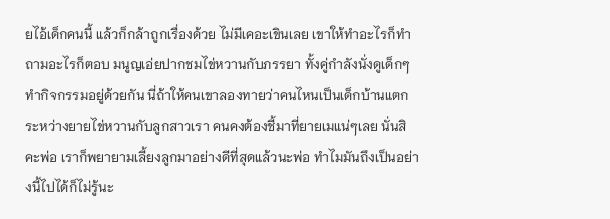ยไอ้เด็กคนนี้ แล้วก็กล้าถูกเรื่องด้วย ไม่มีเคอะเขินเลย เขาให้ทำอะไรก็ทำ ถามอะไรก็ตอบ มนูญเอ่ยปากชมไข่หวานกับภรรยา ทั้งคู่กำลังนั่งดูเด็กๆทำกิจกรรมอยู่ด้วยกัน นี่ถ้าให้คนเขาลองทายว่าคนไหนเป็นเด็กบ้านแตก ระหว่างยายไข่หวานกับลูกสาวเรา คนคงต้องชี้มาที่ยายเมแน่ๆเลย นั่นสิคะพ่อ เราก็พยายามเลี้ยงลูกมาอย่างดีที่สุดแล้วนะพ่อ ทำไมมันถึงเป็นอย่างนี้ไปได้ก็ไม่รู้นะ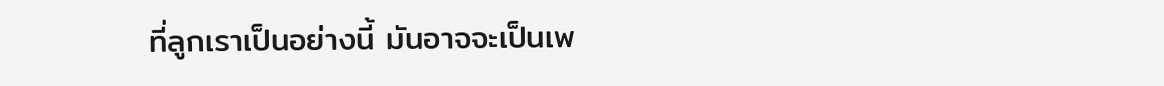ที่ลูกเราเป็นอย่างนี้ มันอาจจะเป็นเพ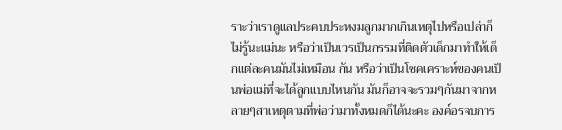ราะว่าเราดูแลประคบประหงมลูกมากเกินเหตุไปหรือเปล่าก็ไม่รู้นะแม่นะ หรือว่าเป็นเวรเป็นกรรมที่ติดตัวเด็กมาทำให้เด็กแต่ละคนมันไม่เหมือน กัน หรือว่าเป็นโชคเคราะห์ของคนเป็นพ่อแม่ที่จะได้ลูกแบบไหนกัน มันก็อาจจะรวมๆกันมาจากหลายๆสาเหตุตามที่พ่อว่ามาทั้งหมดก็ได้นะคะ องค์อรจบการ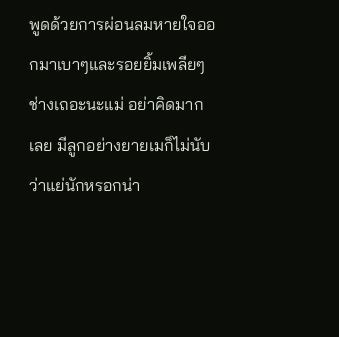พูดด้วยการผ่อนลมหายใจออกมาเบาๆและรอยยิ้มเพลียๆ ช่างเถอะนะแม่ อย่าคิดมากเลย มีลูกอย่างยายเมก็ไม่นับว่าแย่นักหรอกน่า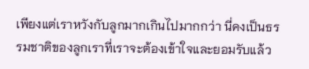เพียงแต่เราหวังกับลูกมากเกินไปมากกว่า นี่คงเป็นธรรมชาติของลูกเราที่เราจะต้องเข้าใจและยอมรับแล้ว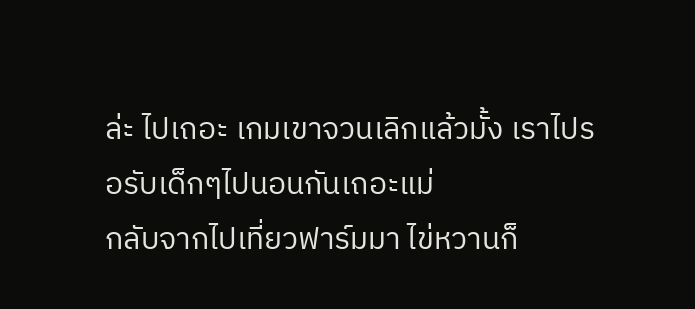ล่ะ ไปเถอะ เกมเขาจวนเลิกแล้วมั้ง เราไปรอรับเด็กๆไปนอนกันเถอะแม่
กลับจากไปเที่ยวฟาร์มมา ไข่หวานก็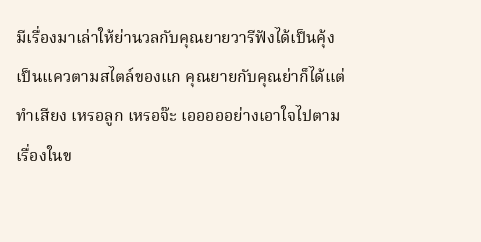มีเรื่องมาเล่าให้ย่านวลกับคุณยายวารีฟังได้เป็นคุ้งเป็นแควตามสไตล์ของแก คุณยายกับคุณย่าก็ได้แต่ทำเสียง เหรอลูก เหรอจ๊ะ เอออออย่างเอาใจไปตามเรื่องในข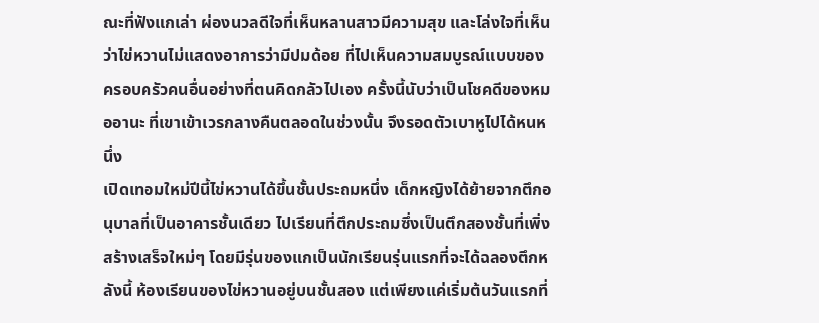ณะที่ฟังแกเล่า ผ่องนวลดีใจที่เห็นหลานสาวมีความสุข และโล่งใจที่เห็นว่าไข่หวานไม่แสดงอาการว่ามีปมด้อย ที่ไปเห็นความสมบูรณ์แบบของครอบครัวคนอื่นอย่างที่ตนคิดกลัวไปเอง ครั้งนี้นับว่าเป็นโชคดีของหมออานะ ที่เขาเข้าเวรกลางคืนตลอดในช่วงนั้น จึงรอดตัวเบาหูไปได้หนหนึ่ง
เปิดเทอมใหม่ปีนี้ไข่หวานได้ขึ้นชั้นประถมหนึ่ง เด็กหญิงได้ย้ายจากตึกอนุบาลที่เป็นอาคารชั้นเดียว ไปเรียนที่ตึกประถมซึ่งเป็นตึกสองชั้นที่เพิ่งสร้างเสร็จใหม่ๆ โดยมีรุ่นของแกเป็นนักเรียนรุ่นแรกที่จะได้ฉลองตึกหลังนี้ ห้องเรียนของไข่หวานอยู่บนชั้นสอง แต่เพียงแค่เริ่มต้นวันแรกที่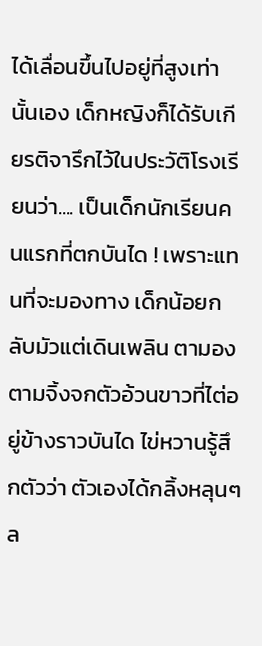ได้เลื่อนขึ้นไปอยู่ที่สูงเท่านั้นเอง เด็กหญิงก็ได้รับเกียรติจารึกไว้ในประวัติโรงเรียนว่า.... เป็นเด็กนักเรียนคนแรกที่ตกบันได ! เพราะแทนที่จะมองทาง เด็กน้อยกลับมัวแต่เดินเพลิน ตามองตามจิ้งจกตัวอ้วนขาวที่ไต่อยู่ข้างราวบันได ไข่หวานรู้สึกตัวว่า ตัวเองได้กลิ้งหลุนๆล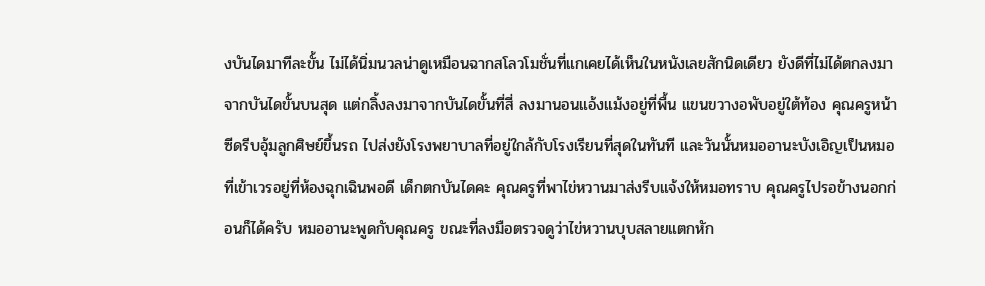งบันไดมาทีละขั้น ไม่ได้นิ่มนวลน่าดูเหมือนฉากสโลวโมชั่นที่แกเคยได้เห็นในหนังเลยสักนิดเดียว ยังดีที่ไม่ได้ตกลงมาจากบันไดขั้นบนสุด แต่กลิ้งลงมาจากบันไดขั้นที่สี่ ลงมานอนแอ้งแม้งอยู่ที่พื้น แขนขวางอพับอยู่ใต้ท้อง คุณครูหน้าซีดรีบอุ้มลูกศิษย์ขึ้นรถ ไปส่งยังโรงพยาบาลที่อยู่ใกล้กับโรงเรียนที่สุดในทันที และวันนั้นหมออานะบังเอิญเป็นหมอที่เข้าเวรอยู่ที่ห้องฉุกเฉินพอดี เด็กตกบันไดคะ คุณครูที่พาไข่หวานมาส่งรีบแจ้งให้หมอทราบ คุณครูไปรอข้างนอกก่อนก็ได้ครับ หมออานะพูดกับคุณครู ขณะที่ลงมือตรวจดูว่าไข่หวานบุบสลายแตกหัก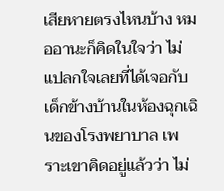เสียหายตรงไหนบ้าง หมออานะก็คิดในใจว่า ไม่แปลกใจเลยที่ได้เจอกับเด็กข้างบ้านในห้องฉุกเฉินของโรงพยาบาล เพราะเขาคิดอยู่แล้วว่า ไม่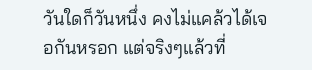วันใดก็วันหนึ่ง คงไม่แคล้วได้เจอกันหรอก แต่จริงๆแล้วที่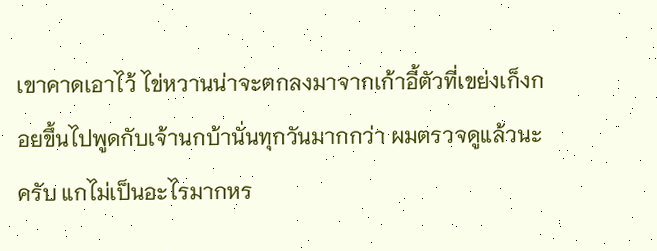เขาคาดเอาไว้ ไข่หวานน่าจะตกลงมาจากเก้าอี้ตัวที่เขย่งเก็งกอยขึ้นไปพูดกับเจ้านกบ้านั่นทุกวันมากกว่า ผมตรวจดูแล้วนะครับ แกไม่เป็นอะไรมากหร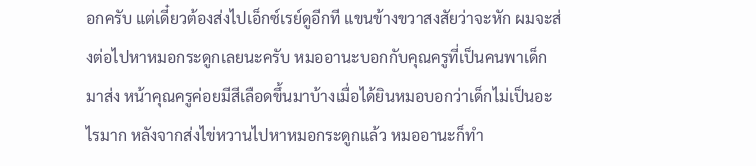อกครับ แต่เดี๋ยวต้องส่งไปเอ็กซ์เรย์ดูอีกที แขนข้างขวาสงสัยว่าจะหัก ผมจะส่งต่อไปหาหมอกระดูกเลยนะครับ หมออานะบอกกับคุณครูที่เป็นคนพาเด็กมาส่ง หน้าคุณครูค่อยมีสีเลือดขึ้นมาบ้างเมื่อได้ยินหมอบอกว่าเด็กไม่เป็นอะไรมาก หลังจากส่งไข่หวานไปหาหมอกระดูกแล้ว หมออานะก็ทำ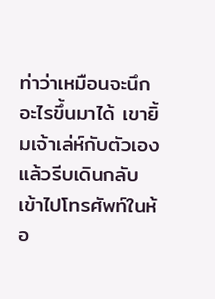ท่าว่าเหมือนจะนึกอะไรขึ้นมาได้ เขายิ้มเจ้าเล่ห์กับตัวเอง แล้วรีบเดินกลับเข้าไปโทรศัพท์ในห้อ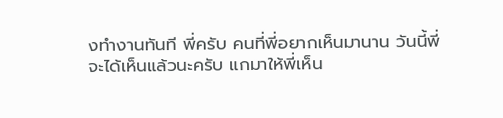งทำงานทันที พี่ครับ คนที่พี่อยากเห็นมานาน วันนี้พี่จะได้เห็นแล้วนะครับ แกมาให้พี่เห็น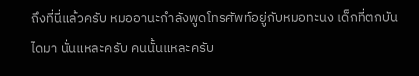ถึงที่นี่แล้วครับ หมออานะกำลังพูดโทรศัพท์อยู่กับหมอทะนง เด็กที่ตกบันไดมา นั่นแหละครับ คนนั้นแหละครับ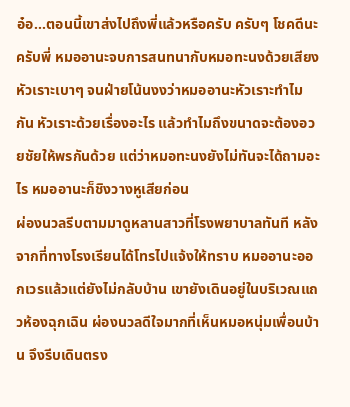อ๋อ...ตอนนี้เขาส่งไปถึงพี่แล้วหรือครับ ครับๆ โชคดีนะครับพี่ หมออานะจบการสนทนากับหมอทะนงด้วยเสียงหัวเราะเบาๆ จนฝ่ายโน้นงงว่าหมออานะหัวเราะทำไมกัน หัวเราะด้วยเรื่องอะไร แล้วทำไมถึงขนาดจะต้องอวยชัยให้พรกันด้วย แต่ว่าหมอทะนงยังไม่ทันจะได้ถามอะไร หมออานะก็ชิงวางหูเสียก่อน
ผ่องนวลรีบตามมาดูหลานสาวที่โรงพยาบาลทันที หลังจากที่ทางโรงเรียนได้โทรไปแจ้งให้ทราบ หมออานะออกเวรแล้วแต่ยังไม่กลับบ้าน เขายังเดินอยู่ในบริเวณแถวห้องฉุกเฉิน ผ่องนวลดีใจมากที่เห็นหมอหนุ่มเพื่อนบ้าน จึงรีบเดินตรง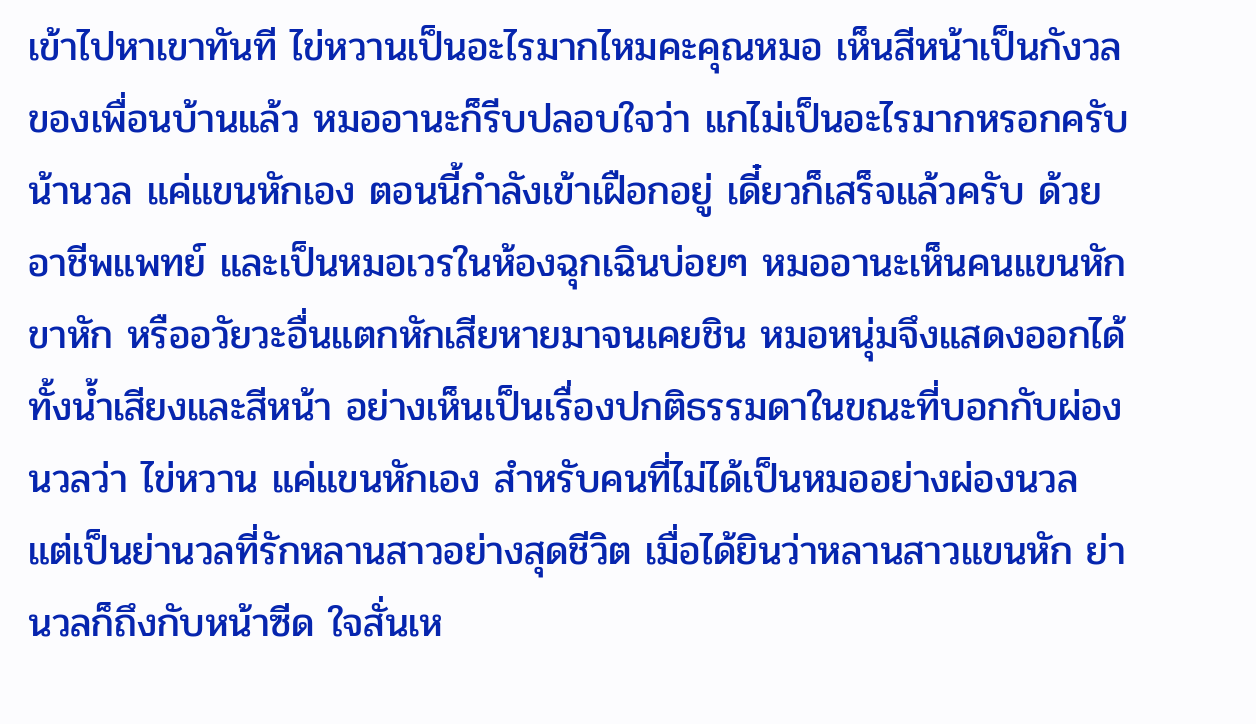เข้าไปหาเขาทันที ไข่หวานเป็นอะไรมากไหมคะคุณหมอ เห็นสีหน้าเป็นกังวลของเพื่อนบ้านแล้ว หมออานะก็รีบปลอบใจว่า แกไม่เป็นอะไรมากหรอกครับน้านวล แค่แขนหักเอง ตอนนี้กำลังเข้าเฝือกอยู่ เดี๋ยวก็เสร็จแล้วครับ ด้วยอาชีพแพทย์ และเป็นหมอเวรในห้องฉุกเฉินบ่อยๆ หมออานะเห็นคนแขนหัก ขาหัก หรืออวัยวะอื่นแตกหักเสียหายมาจนเคยชิน หมอหนุ่มจึงแสดงออกได้ทั้งน้ำเสียงและสีหน้า อย่างเห็นเป็นเรื่องปกติธรรมดาในขณะที่บอกกับผ่องนวลว่า ไข่หวาน แค่แขนหักเอง สำหรับคนที่ไม่ได้เป็นหมออย่างผ่องนวล แต่เป็นย่านวลที่รักหลานสาวอย่างสุดชีวิต เมื่อได้ยินว่าหลานสาวแขนหัก ย่านวลก็ถึงกับหน้าซีด ใจสั่นเห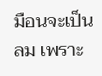มือนจะเป็นลม เพราะ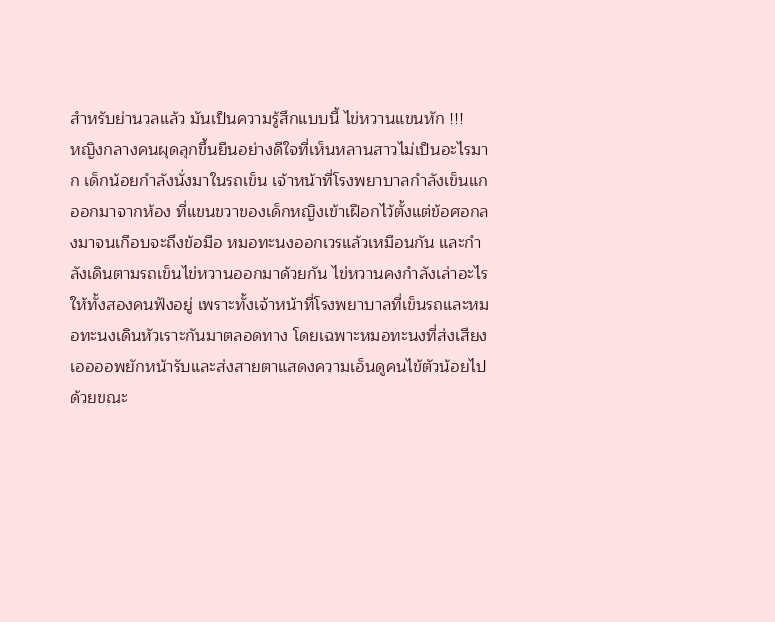สำหรับย่านวลแล้ว มันเป็นความรู้สึกแบบนี้ ไข่หวานแขนหัก !!!
หญิงกลางคนผุดลุกขึ้นยืนอย่างดีใจที่เห็นหลานสาวไม่เป็นอะไรมาก เด็กน้อยกำลังนั่งมาในรถเข็น เจ้าหน้าที่โรงพยาบาลกำลังเข็นแกออกมาจากห้อง ที่แขนขวาของเด็กหญิงเข้าเฝือกไว้ตั้งแต่ข้อศอกลงมาจนเกือบจะถึงข้อมือ หมอทะนงออกเวรแล้วเหมือนกัน และกำลังเดินตามรถเข็นไข่หวานออกมาด้วยกัน ไข่หวานคงกำลังเล่าอะไรให้ทั้งสองคนฟังอยู่ เพราะทั้งเจ้าหน้าที่โรงพยาบาลที่เข็นรถและหมอทะนงเดินหัวเราะกันมาตลอดทาง โดยเฉพาะหมอทะนงที่ส่งเสียงเออออพยักหน้ารับและส่งสายตาแสดงความเอ็นดูคนไข้ตัวน้อยไปด้วยขณะ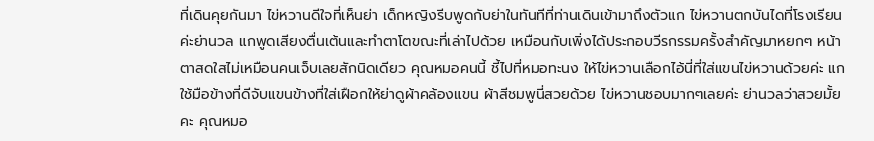ที่เดินคุยกันมา ไข่หวานดีใจที่เห็นย่า เด็กหญิงรีบพูดกับย่าในทันทีที่ท่านเดินเข้ามาถึงตัวแก ไข่หวานตกบันไดที่โรงเรียนค่ะย่านวล แกพูดเสียงตื่นเต้นและทำตาโตขณะที่เล่าไปด้วย เหมือนกับเพิ่งได้ประกอบวีรกรรมครั้งสำคัญมาหยกๆ หน้าตาสดใสไม่เหมือนคนเจ็บเลยสักนิดเดียว คุณหมอคนนี้ ชี้ไปที่หมอทะนง ให้ไข่หวานเลือกไอ้นี่ที่ใส่แขนไข่หวานด้วยค่ะ แกใช้มือข้างที่ดีจับแขนข้างที่ใส่เฝือกให้ย่าดูผ้าคล้องแขน ผ้าสีชมพูนี่สวยด้วย ไข่หวานชอบมากๆเลยค่ะ ย่านวลว่าสวยมั้ยคะ คุณหมอ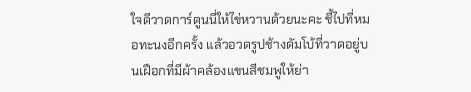ใจดีวาดการ์ตูนนี่ให้ไข่หวานด้วยนะคะ ชี้ไปที่หมอทะนงอีกครั้ง แล้วอวดรูปช้างดัมโบ้ที่วาดอยู่บนเฝือกที่มีผ้าคล้องแขนสีชมพูให้ย่า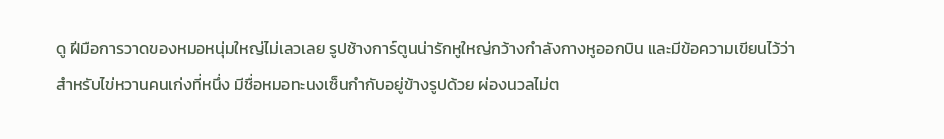ดู ฝีมือการวาดของหมอหนุ่มใหญ่ไม่เลวเลย รูปช้างการ์ตูนน่ารักหูใหญ่กว้างกำลังกางหูออกบิน และมีข้อความเขียนไว้ว่า สำหรับไข่หวานคนเก่งที่หนึ่ง มีชื่อหมอทะนงเซ็นกำกับอยู่ข้างรูปด้วย ผ่องนวลไม่ต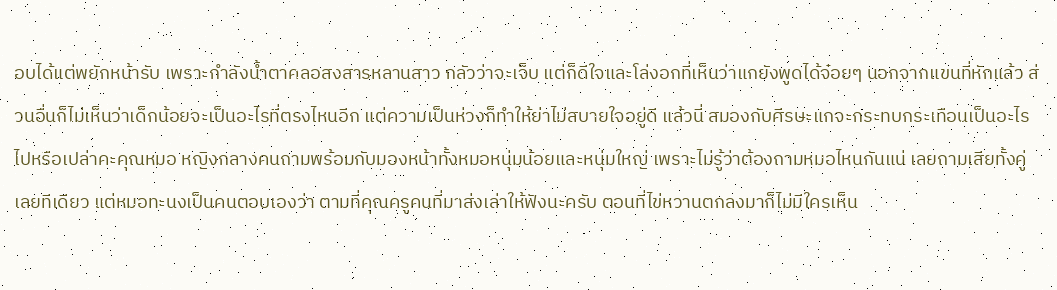อบได้แต่พยักหน้ารับ เพราะกำลังน้ำตาคลอสงสารหลานสาว กลัวว่าจะเจ็บ แต่ก็ดีใจและโล่งอกที่เห็นว่าแกยังพูดได้จ๋อยๆ นอกจากแขนที่หักแล้ว ส่วนอื่นก็ไม่เห็นว่าเด็กน้อยจะเป็นอะไรที่ตรงไหนอีก แต่ความเป็นห่วงก็ทำให้ย่าไม่สบายใจอยู่ดี แล้วนี่ สมองกับศีรษะแกจะกระทบกระเทือนเป็นอะไรไปหรือเปล่าคะคุณหมอ หญิงกลางคนถามพร้อมกับมองหน้าทั้งหมอหนุ่มน้อยและหนุ่มใหญ่ เพราะไม่รู้ว่าต้องถามหมอไหนกันแน่ เลยถามเสียทั้งคู่เลยทีเดียว แต่หมอทะนงเป็นคนตอบเองว่า ตามที่คุณครูคนที่มาส่งเล่าให้ฟังนะครับ ตอนที่ไข่หวานตกลงมาก็ไม่มีใครเห็น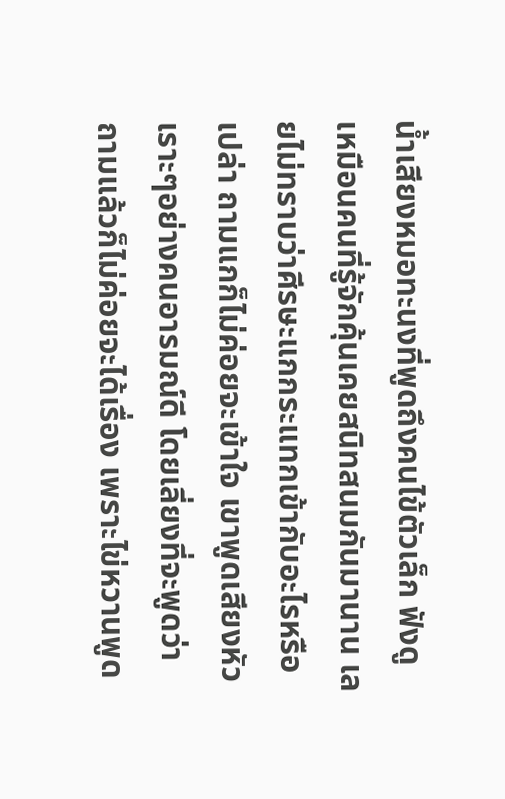น้ำเสียงหมอทะนงที่พูดถึงคนไข้ตัวเล็ก ฟังดูเหมือนคนที่รู้จักคุ้นเคยสนิทสนมกันมานาน เลยไม่ทราบว่าศีรษะแกกระแทกเข้ากับอะไรหรือเปล่า ถามแกก็ไม่ค่อยจะเข้าใจ เขาพูดเสียงหัวเราะๆอย่างคนอารมณ์ดี โดยเลี่ยงที่จะพูดว่า ถามแล้วก็ไม่ค่อยจะได้เรื่อง เพราะไข่หวานพูด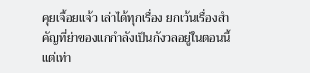คุยเจื้อยแจ้ว เล่าได้ทุกเรื่อง ยกเว้นเรื่องสำคัญที่ย่าของแกกำลังเป็นกังวลอยู่ในตอนนี้ แต่เท่า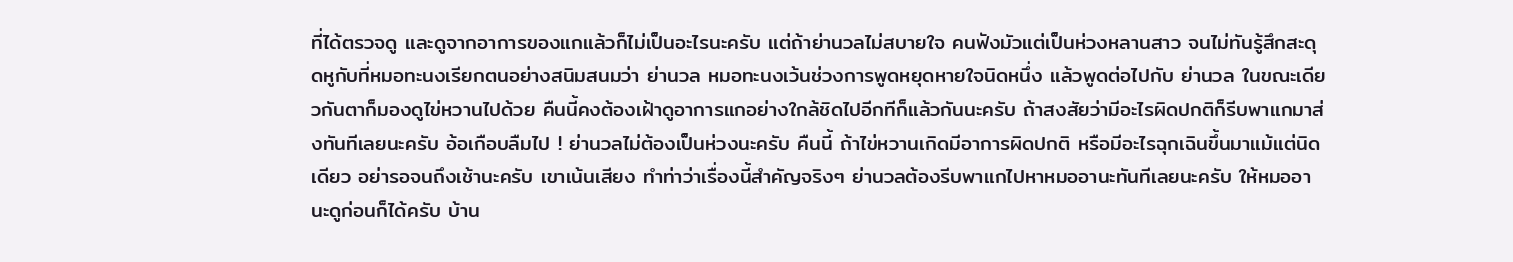ที่ได้ตรวจดู และดูจากอาการของแกแล้วก็ไม่เป็นอะไรนะครับ แต่ถ้าย่านวลไม่สบายใจ คนฟังมัวแต่เป็นห่วงหลานสาว จนไม่ทันรู้สึกสะดุดหูกับที่หมอทะนงเรียกตนอย่างสนิมสนมว่า ย่านวล หมอทะนงเว้นช่วงการพูดหยุดหายใจนิดหนึ่ง แล้วพูดต่อไปกับ ย่านวล ในขณะเดียวกันตาก็มองดูไข่หวานไปด้วย คืนนี้คงต้องเฝ้าดูอาการแกอย่างใกล้ชิดไปอีกทีก็แล้วกันนะครับ ถ้าสงสัยว่ามีอะไรผิดปกติก็รีบพาแกมาส่งทันทีเลยนะครับ อ้อเกือบลืมไป ! ย่านวลไม่ต้องเป็นห่วงนะครับ คืนนี้ ถ้าไข่หวานเกิดมีอาการผิดปกติ หรือมีอะไรฉุกเฉินขึ้นมาแม้แต่นิดเดียว อย่ารอจนถึงเช้านะครับ เขาเน้นเสียง ทำท่าว่าเรื่องนี้สำคัญจริงๆ ย่านวลต้องรีบพาแกไปหาหมออานะทันทีเลยนะครับ ให้หมออานะดูก่อนก็ได้ครับ บ้าน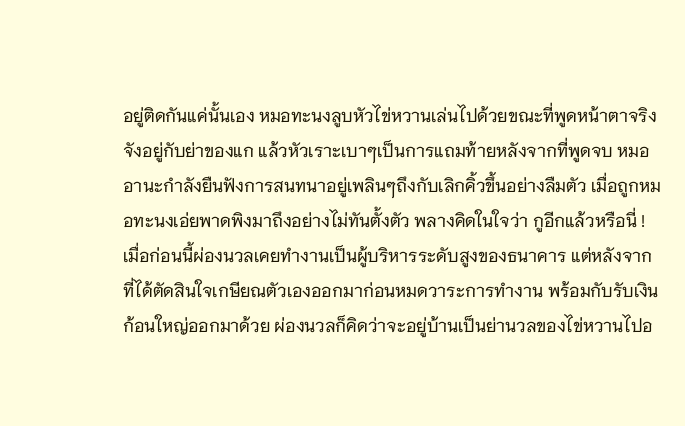อยู่ติดกันแค่นั้นเอง หมอทะนงลูบหัวไข่หวานเล่นไปด้วยขณะที่พูดหน้าตาจริงจังอยู่กับย่าของแก แล้วหัวเราะเบาๆเป็นการแถมท้ายหลังจากที่พูดจบ หมออานะกำลังยืนฟังการสนทนาอยู่เพลินๆถึงกับเลิกคิ้วขึ้นอย่างลืมตัว เมื่อถูกหมอทะนงเอ่ยพาดพิงมาถึงอย่างไม่ทันตั้งตัว พลางคิดในใจว่า กูอีกแล้วหรือนี่ !
เมื่อก่อนนี้ผ่องนวลเคยทำงานเป็นผู้บริหารระดับสูงของธนาคาร แต่หลังจากที่ได้ตัดสินใจเกษียณตัวเองออกมาก่อนหมดวาระการทำงาน พร้อมกับรับเงินก้อนใหญ่ออกมาด้วย ผ่องนวลก็คิดว่าจะอยู่บ้านเป็นย่านวลของไข่หวานไปอ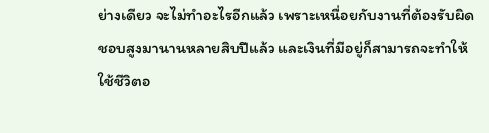ย่างเดียว จะไม่ทำอะไรอีกแล้ว เพราะเหนื่อยกับงานที่ต้องรับผิดชอบสูงมานานหลายสิบปีแล้ว และเงินที่มีอยู่ก็สามารถจะทำให้ใช้ชีวิตอ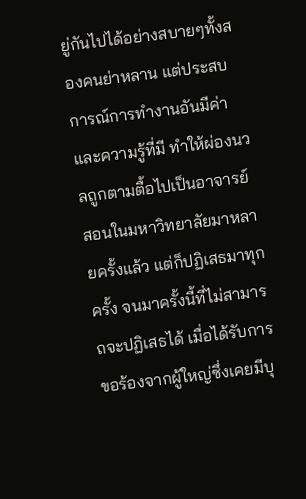ยู่กันไปได้อย่างสบายๆทั้งสองคนย่าหลาน แต่ประสบการณ์การทำงานอันมีค่าและความรู้ที่มี ทำให้ผ่องนวลถูกตามตื้อไปเป็นอาจารย์สอนในมหาวิทยาลัยมาหลายครั้งแล้ว แต่ก็ปฏิเสธมาทุกครั้ง จนมาครั้งนี้ที่ไม่สามารถจะปฏิเสธได้ เมื่อได้รับการขอร้องจากผู้ใหญ่ซึ่งเคยมีบุ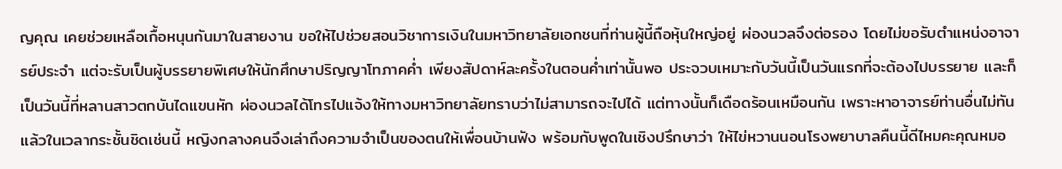ญคุณ เคยช่วยเหลือเกื้อหนุนกันมาในสายงาน ขอให้ไปช่วยสอนวิชาการเงินในมหาวิทยาลัยเอกชนที่ท่านผู้นี้ถือหุ้นใหญ่อยู่ ผ่องนวลจึงต่อรอง โดยไม่ขอรับตำแหน่งอาจารย์ประจำ แต่จะรับเป็นผู้บรรยายพิเศษให้นักศึกษาปริญญาโทภาคค่ำ เพียงสัปดาห์ละครั้งในตอนค่ำเท่านั้นพอ ประจวบเหมาะกับวันนี้เป็นวันแรกที่จะต้องไปบรรยาย และก็เป็นวันนี้ที่หลานสาวตกบันไดแขนหัก ผ่องนวลได้โทรไปแจ้งให้ทางมหาวิทยาลัยทราบว่าไม่สามารถจะไปได้ แต่ทางนั้นก็เดือดร้อนเหมือนกัน เพราะหาอาจารย์ท่านอื่นไม่ทันแล้วในเวลากระชั้นชิดเช่นนี้ หญิงกลางคนจึงเล่าถึงความจำเป็นของตนให้เพื่อนบ้านฟัง พร้อมกับพูดในเชิงปรึกษาว่า ให้ไข่หวานนอนโรงพยาบาลคืนนี้ดีไหมคะคุณหมอ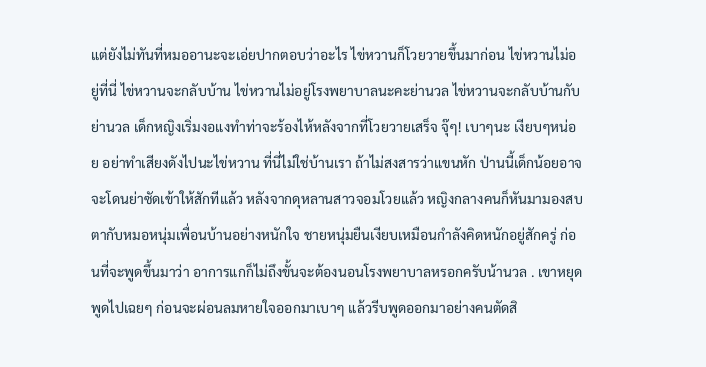แต่ยังไม่ทันที่หมออานะจะเอ่ยปากตอบว่าอะไร ไข่หวานก็โวยวายขึ้นมาก่อน ไข่หวานไม่อยู่ที่นี่ ไข่หวานจะกลับบ้าน ไข่หวานไม่อยู่โรงพยาบาลนะคะย่านวล ไข่หวานจะกลับบ้านกับย่านวล เด็กหญิงเริ่มงอแงทำท่าจะร้องไห้หลังจากที่โวยวายเสร็จ จุ๊ๆ! เบาๆนะ เงียบๆหน่อย อย่าทำเสียงดังไปนะไข่หวาน ที่นี่ไม่ใช่บ้านเรา ถ้าไม่สงสารว่าแขนหัก ป่านนี้เด็กน้อยอาจจะโดนย่าซัดเข้าให้สักทีแล้ว หลังจากดุหลานสาวจอมโวยแล้ว หญิงกลางคนก็หันมามองสบตากับหมอหนุ่มเพื่อนบ้านอย่างหนักใจ ชายหนุ่มยืนเงียบเหมือนกำลังคิดหนักอยู่สักครู่ ก่อนที่จะพูดขึ้นมาว่า อาการแกก็ไม่ถึงขั้นจะต้องนอนโรงพยาบาลหรอกครับน้านวล . เขาหยุดพูดไปเฉยๆ ก่อนจะผ่อนลมหายใจออกมาเบาๆ แล้วรีบพูดออกมาอย่างคนตัดสิ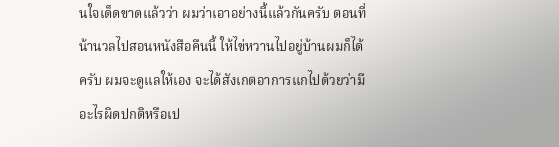นใจเด็ดขาดแล้วว่า ผมว่าเอาอย่างนี้แล้วกันครับ ตอนที่น้านวลไปสอนหนังสือคืนนี้ ให้ไข่หวานไปอยู่บ้านผมก็ได้ครับ ผมจะดูแลให้เอง จะได้สังเกตอาการแกไปด้วยว่ามีอะไรผิดปกติหรือเป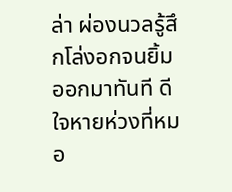ล่า ผ่องนวลรู้สึกโล่งอกจนยิ้มออกมาทันที ดีใจหายห่วงที่หมอ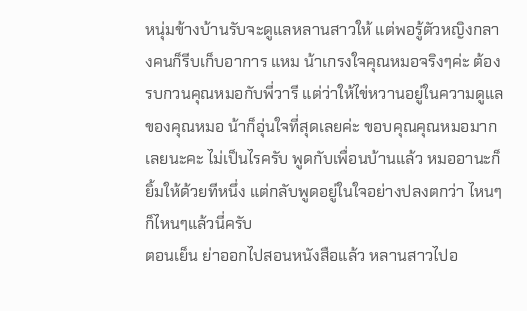หนุ่มข้างบ้านรับจะดูแลหลานสาวให้ แต่พอรู้ตัวหญิงกลางคนก็รีบเก็บอาการ แหม น้าเกรงใจคุณหมอจริงๆค่ะ ต้องรบกวนคุณหมอกับพี่วารี แต่ว่าให้ไข่หวานอยู่ในความดูแลของคุณหมอ น้าก็อุ่นใจที่สุดเลยค่ะ ขอบคุณคุณหมอมากเลยนะคะ ไม่เป็นไรครับ พูดกับเพื่อนบ้านแล้ว หมออานะก็ยิ้มให้ด้วยทีหนึ่ง แต่กลับพูดอยู่ในใจอย่างปลงตกว่า ไหนๆ ก็ไหนๆแล้วนี่ครับ
ตอนเย็น ย่าออกไปสอนหนังสือแล้ว หลานสาวไปอ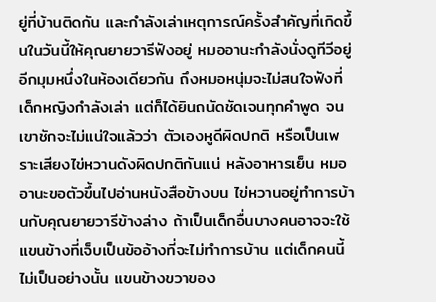ยู่ที่บ้านติดกัน และกำลังเล่าเหตุการณ์ครั้งสำคัญที่เกิดขึ้นในวันนี้ให้คุณยายวารีฟังอยู่ หมออานะกำลังนั่งดูทีวีอยู่อีกมุมหนึ่งในห้องเดียวกัน ถึงหมอหนุ่มจะไม่สนใจฟังที่เด็กหญิงกำลังเล่า แต่ก็ได้ยินถนัดชัดเจนทุกคำพูด จนเขาชักจะไม่แน่ใจแล้วว่า ตัวเองหูดีผิดปกติ หรือเป็นเพราะเสียงไข่หวานดังผิดปกติกันแน่ หลังอาหารเย็น หมออานะขอตัวขึ้นไปอ่านหนังสือข้างบน ไข่หวานอยู่ทำการบ้านกับคุณยายวารีข้างล่าง ถ้าเป็นเด็กอื่นบางคนอาจจะใช้แขนข้างที่เจ็บเป็นข้ออ้างที่จะไม่ทำการบ้าน แต่เด็กคนนี้ไม่เป็นอย่างนั้น แขนข้างขวาของ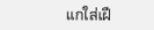แกใส่เฝื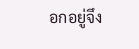อกอยู่จึง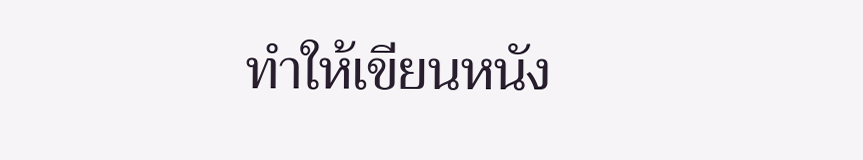ทำให้เขียนหนัง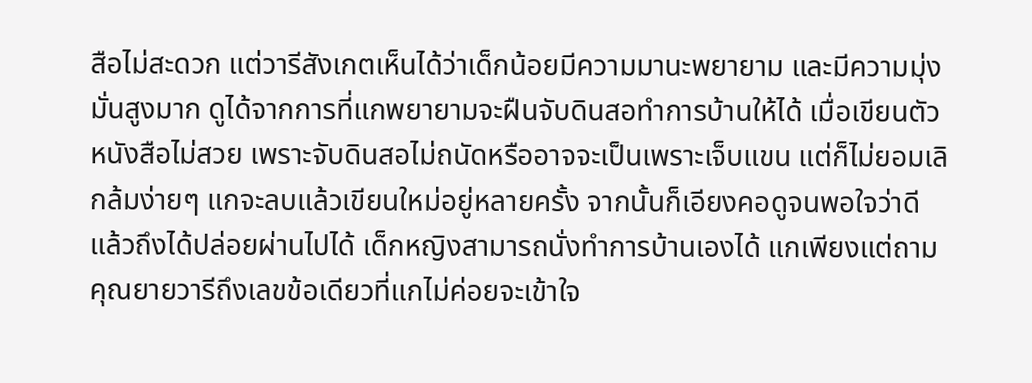สือไม่สะดวก แต่วารีสังเกตเห็นได้ว่าเด็กน้อยมีความมานะพยายาม และมีความมุ่งมั่นสูงมาก ดูได้จากการที่แกพยายามจะฝืนจับดินสอทำการบ้านให้ได้ เมื่อเขียนตัวหนังสือไม่สวย เพราะจับดินสอไม่ถนัดหรืออาจจะเป็นเพราะเจ็บแขน แต่ก็ไม่ยอมเลิกล้มง่ายๆ แกจะลบแล้วเขียนใหม่อยู่หลายครั้ง จากนั้นก็เอียงคอดูจนพอใจว่าดีแล้วถึงได้ปล่อยผ่านไปได้ เด็กหญิงสามารถนั่งทำการบ้านเองได้ แกเพียงแต่ถามคุณยายวารีถึงเลขข้อเดียวที่แกไม่ค่อยจะเข้าใจ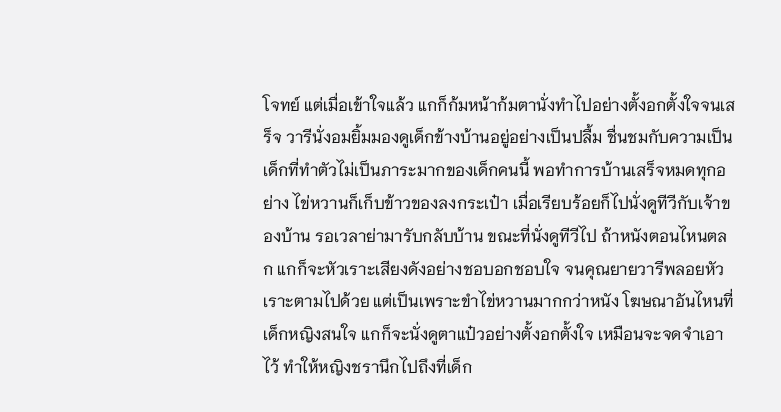โจทย์ แต่เมื่อเข้าใจแล้ว แกก็ก้มหน้าก้มตานั่งทำไปอย่างตั้งอกตั้งใจจนเสร็จ วารีนั่งอมยิ้มมองดูเด็กข้างบ้านอยู่อย่างเป็นปลื้ม ชื่นชมกับความเป็นเด็กที่ทำตัวไม่เป็นภาระมากของเด็กคนนี้ พอทำการบ้านเสร็จหมดทุกอย่าง ไข่หวานก็เก็บข้าวของลงกระเป๋า เมื่อเรียบร้อยก็ไปนั่งดูทีวีกับเจ้าของบ้าน รอเวลาย่ามารับกลับบ้าน ขณะที่นั่งดูทีวีไป ถ้าหนังตอนไหนตลก แกก็จะหัวเราะเสียงดังอย่างชอบอกชอบใจ จนคุณยายวารีพลอยหัวเราะตามไปด้วย แต่เป็นเพราะขำไข่หวานมากกว่าหนัง โฆษณาอันไหนที่เด็กหญิงสนใจ แกก็จะนั่งดูตาแป๋วอย่างตั้งอกตั้งใจ เหมือนจะจดจำเอาไว้ ทำให้หญิงชรานึกไปถึงที่เด็ก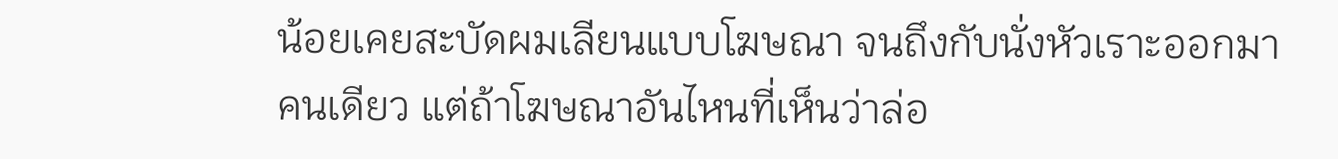น้อยเคยสะบัดผมเลียนแบบโฆษณา จนถึงกับนั่งหัวเราะออกมาคนเดียว แต่ถ้าโฆษณาอันไหนที่เห็นว่าล่อ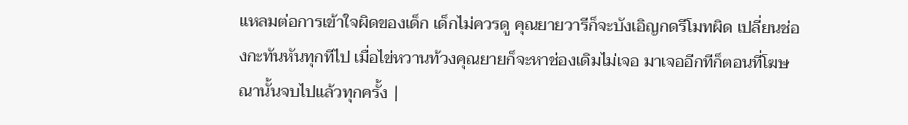แหลมต่อการเข้าใจผิดของเด็ก เด็กไม่ควรดู คุณยายวารีก็จะบังเอิญกดรีโมทผิด เปลี่ยนช่องกะทันหันทุกทีไป เมื่อไข่หวานท้วงคุณยายก็จะหาช่องเดิมไม่เจอ มาเจออีกทีก็ตอนที่โฆษณานั้นจบไปแล้วทุกครั้ง |